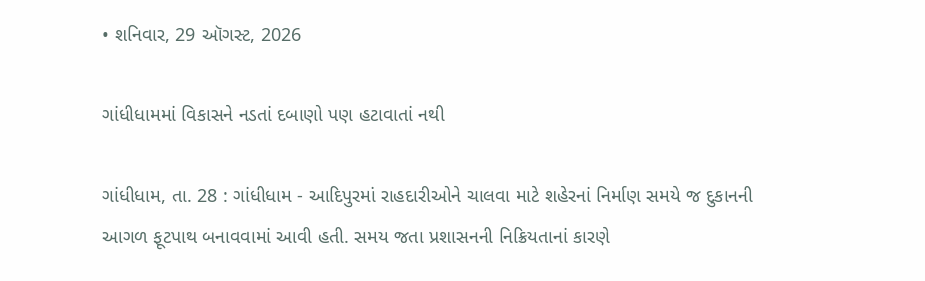• શનિવાર, 29 ઑગસ્ટ, 2026

ગાંધીધામમાં વિકાસને નડતાં દબાણો પણ હટાવાતાં નથી

ગાંધીધામ, તા. 28 : ગાંધીધામ - આદિપુરમાં રાહદારીઓને ચાલવા માટે શહેરનાં નિર્માણ સમયે જ દુકાનની આગળ ફૂટપાથ બનાવવામાં આવી હતી. સમય જતા પ્રશાસનની નિક્રિયતાનાં કારણે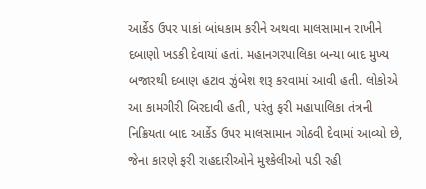આર્કેડ ઉપર પાકાં બાંધકામ કરીને અથવા માલસામાન રાખીને દબાણો ખડકી દેવાયાં હતાં. મહાનગરપાલિકા બન્યા બાદ મુખ્ય બજારથી દબાણ હટાવ ઝુંબેશ શરૂ કરવામાં આવી હતી. લોકોએ આ કામગીરી બિરદાવી હતી, પરંતુ ફરી મહાપાલિકા તંત્રની નિક્રિયતા બાદ આર્કેડ ઉપર માલસામાન ગોઠવી દેવામાં આવ્યો છે, જેના કારણે ફરી રાહદારીઓને મુશ્કેલીઓ પડી રહી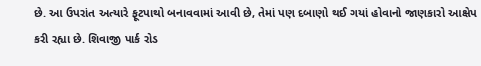છે. આ ઉપરાંત અત્યારે ફૂટપાથો બનાવવામાં આવી છે, તેમાં પણ દબાણો થઈ ગયાં હોવાનો જાણકારો આક્ષેપ કરી રહ્યા છે. શિવાજી પાર્ક રોડ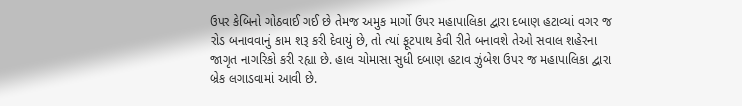ઉપર કેબિનો ગોઠવાઈ ગઈ છે તેમજ અમુક માર્ગો ઉપર મહાપાલિકા દ્વારા દબાણ હટાવ્યાં વગર જ રોડ બનાવવાનું કામ શરૂ કરી દેવાયું છે, તો ત્યાં ફૂટપાથ કેવી રીતે બનાવશે તેઓ સવાલ શહેરના જાગૃત નાગરિકો કરી રહ્યા છે. હાલ ચોમાસા સુધી દબાણ હટાવ ઝુંબેશ ઉપર જ મહાપાલિકા દ્વારા બ્રેક લગાડવામાં આવી છે.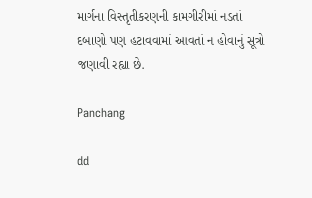માર્ગના વિસ્તૃતીકરણની કામગીરીમાં નડતાં દબાણો પણ હટાવવામાં આવતાં ન હોવાનું સૂત્રો જણાવી રહ્યા છે.

Panchang

dd